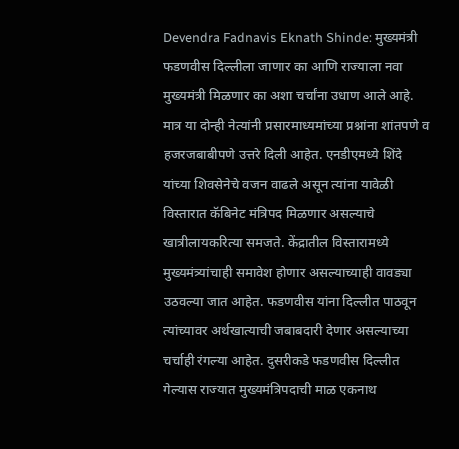Devendra Fadnavis Eknath Shinde: मुख्यमंत्री फडणवीस दिल्लीला जाणार का आणि राज्याला नवा मुख्यमंत्री मिळणार का अशा चर्चांना उधाण आले आहे.
मात्र या दोन्ही नेत्यांनी प्रसारमाध्यमांच्या प्रश्नांना शांतपणे व हजरजबाबीपणे उत्तरे दिली आहेत. एनडीएमध्ये शिंदे यांच्या शिवसेनेचे वजन वाढले असून त्यांना यावेळी विस्तारात कॅबिनेट मंत्रिपद मिळणार असल्याचे खात्रीलायकरित्या समजते. केंद्रातील विस्तारामध्ये मुख्यमंत्र्यांचाही समावेश होणार असल्याच्याही वावड्या उठवल्या जात आहेत. फडणवीस यांना दिल्लीत पाठवून त्यांच्यावर अर्थखात्याची जबाबदारी देणार असल्याच्या चर्चाही रंगल्या आहेत. दुसरीकडे फडणवीस दिल्लीत गेल्यास राज्यात मुख्यमंत्रिपदाची माळ एकनाथ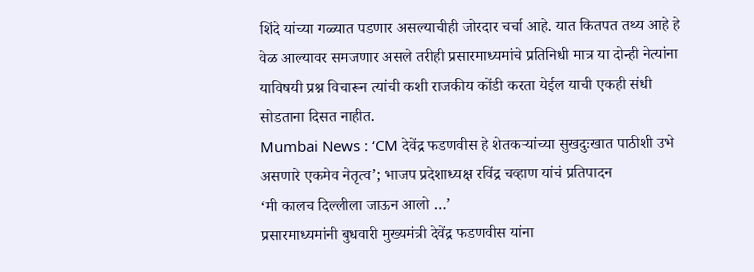शिंदे यांच्या गळ्यात पडणार असल्याचीही जोरदार चर्चा आहे. यात कितपत तथ्य आहे हे वेळ आल्यावर समजणार असले तरीही प्रसारमाध्यमांचे प्रतिनिधी मात्र या दोन्ही नेत्यांना याविषयी प्रश्न विचारून त्यांची कशी राजकीय कोंडी करता येईल याची एकही संधी सोडताना दिसत नाहीत.
Mumbai News : ‘CM देवेंद्र फडणवीस हे शेतकऱ्यांच्या सुखदुःखात पाठीशी उभे असणारे एकमेव नेतृत्व’; भाजप प्रदेशाध्यक्ष रविंद्र चव्हाण यांचं प्रतिपादन
‘मी कालच दिल्लीला जाऊन आलो …’
प्रसारमाध्यमांनी बुधवारी मुख्यमंत्री देवेंद्र फडणवीस यांना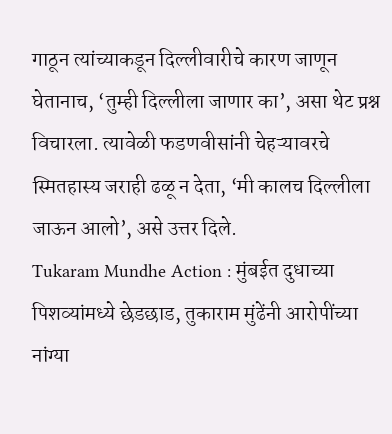गाठून त्यांच्याकडून दिल्लीवारीचे कारण जाणून घेतानाच, ‘तुम्ही दिल्लीला जाणार का’, असा थेट प्रश्न विचारला. त्यावेळी फडणवीसांनी चेहऱ्यावरचे स्मितहास्य जराही ढळू न देता, ‘मी कालच दिल्लीला जाऊन आलो’, असे उत्तर दिले.
Tukaram Mundhe Action : मुंबईत दुधाच्या पिशव्यांमध्ये छेडछाड, तुकाराम मुंढेंनी आरोपींच्या नांग्या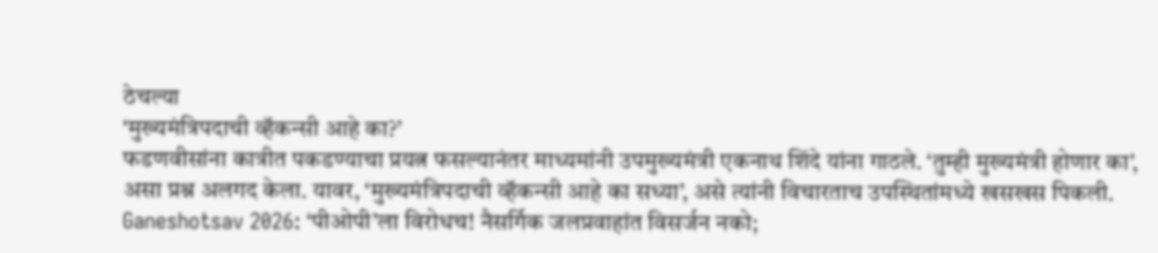ठेचल्या
‘मुख्यमंत्रिपदाची व्हॅकन्सी आहे का?’
फडणवीसांना कात्रीत पकडण्याचा प्रयत्न फसल्यानंतर माध्यमांनी उपमुख्यमंत्री एकनाथ शिंदे यांना गाठले. ‘तुम्ही मुख्यमंत्री होणार का’, असा प्रश्न अलगद केला. यावर, ‘मुख्यमंत्रिपदाची व्हॅकन्सी आहे का सध्या’, असे त्यांनी विचारताच उपस्थितांमध्ये खसखस पिकली.
Ganeshotsav 2026: ‘पीओपी’ला विरोधच! नैसर्गिक जलप्रवाहांत विसर्जन नको;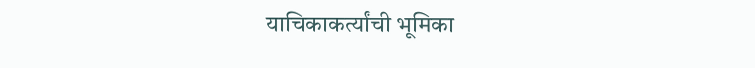याचिकाकर्त्यांची भूमिका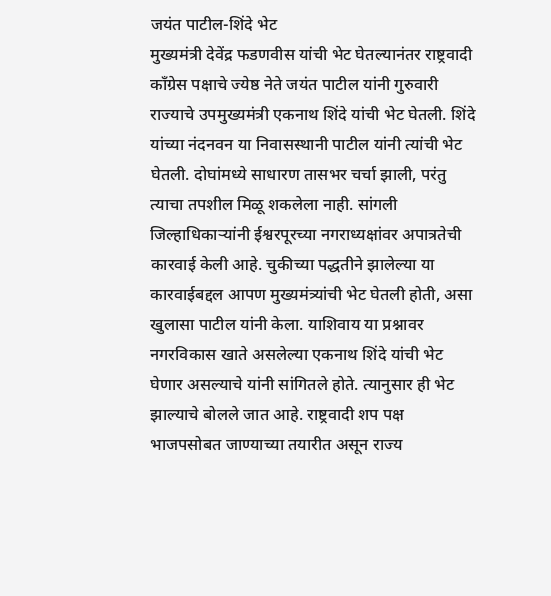जयंत पाटील-शिंदे भेट
मुख्यमंत्री देवेंद्र फडणवीस यांची भेट घेतल्यानंतर राष्ट्रवादी काँग्रेस पक्षाचे ज्येष्ठ नेते जयंत पाटील यांनी गुरुवारी राज्याचे उपमुख्यमंत्री एकनाथ शिंदे यांची भेट घेतली. शिंदे यांच्या नंदनवन या निवासस्थानी पाटील यांनी त्यांची भेट घेतली. दोघांमध्ये साधारण तासभर चर्चा झाली, परंतु त्याचा तपशील मिळू शकलेला नाही. सांगली जिल्हाधिकाऱ्यांनी ईश्वरपूरच्या नगराध्यक्षांवर अपात्रतेची कारवाई केली आहे. चुकीच्या पद्धतीने झालेल्या या कारवाईबद्दल आपण मुख्यमंत्र्यांची भेट घेतली होती, असा खुलासा पाटील यांनी केला. याशिवाय या प्रश्नावर नगरविकास खाते असलेल्या एकनाथ शिंदे यांची भेट घेणार असल्याचे यांनी सांगितले होते. त्यानुसार ही भेट झाल्याचे बोलले जात आहे. राष्ट्रवादी शप पक्ष भाजपसोबत जाण्याच्या तयारीत असून राज्य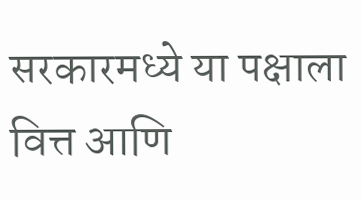सरकारमध्ये या पक्षाला वित्त आणि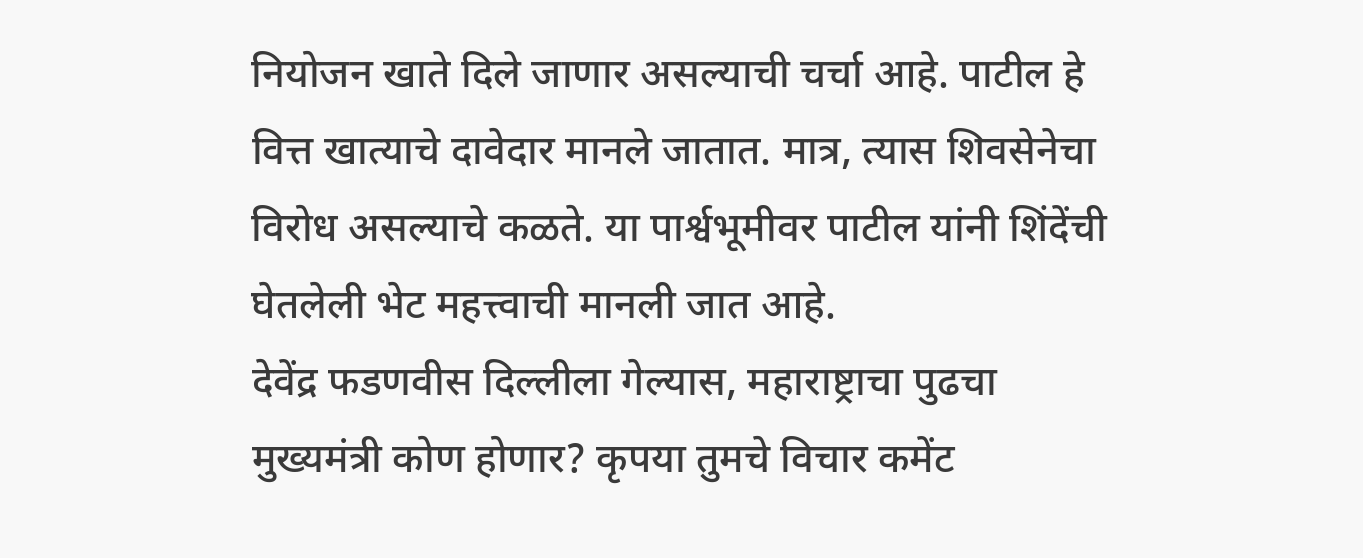नियोजन खाते दिले जाणार असल्याची चर्चा आहे. पाटील हे वित्त खात्याचे दावेदार मानले जातात. मात्र, त्यास शिवसेनेचा विरोध असल्याचे कळते. या पार्श्वभूमीवर पाटील यांनी शिंदेंची घेतलेली भेट महत्त्वाची मानली जात आहे.
देवेंद्र फडणवीस दिल्लीला गेल्यास, महाराष्ट्राचा पुढचा मुख्यमंत्री कोण होणार? कृपया तुमचे विचार कमेंट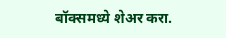बॉक्समध्ये शेअर करा.